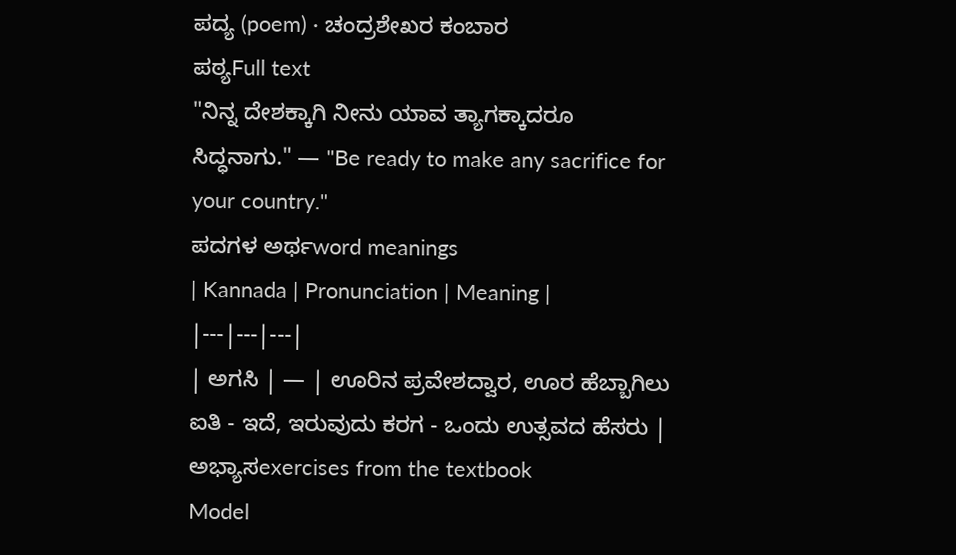ಪದ್ಯ (poem) · ಚಂದ್ರಶೇಖರ ಕಂಬಾರ
ಪಠ್ಯFull text
"ನಿನ್ನ ದೇಶಕ್ಕಾಗಿ ನೀನು ಯಾವ ತ್ಯಾಗಕ್ಕಾದರೂ ಸಿದ್ಧನಾಗು." — "Be ready to make any sacrifice for your country."
ಪದಗಳ ಅರ್ಥword meanings
| Kannada | Pronunciation | Meaning |
|---|---|---|
| ಅಗಸಿ | — | ಊರಿನ ಪ್ರವೇಶದ್ವಾರ, ಊರ ಹೆಬ್ಬಾಗಿಲು ಐತಿ - ಇದೆ, ಇರುವುದು ಕರಗ - ಒಂದು ಉತ್ಸವದ ಹೆಸರು |
ಅಭ್ಯಾಸexercises from the textbook
Model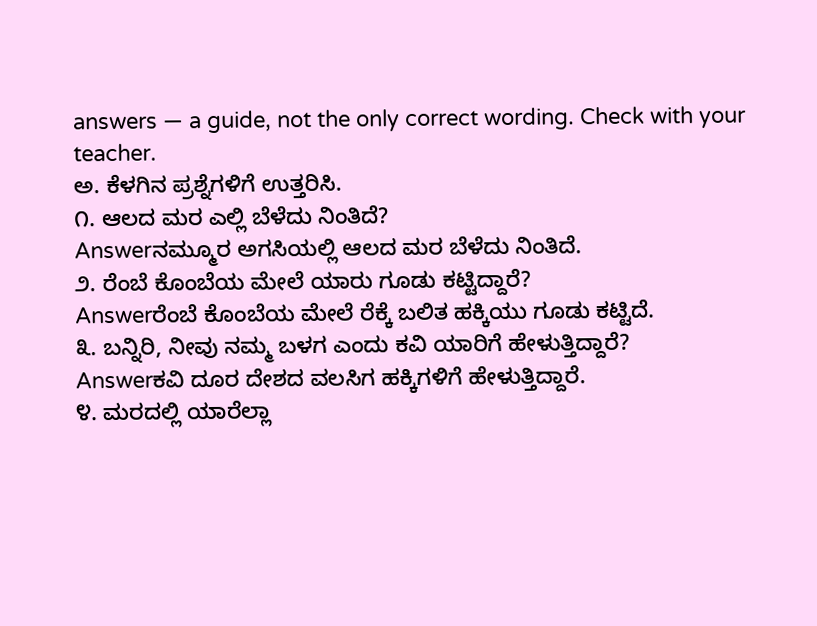answers — a guide, not the only correct wording. Check with your teacher.
ಅ. ಕೆಳಗಿನ ಪ್ರಶ್ನೆಗಳಿಗೆ ಉತ್ತರಿಸಿ.
೧. ಆಲದ ಮರ ಎಲ್ಲಿ ಬೆಳೆದು ನಿಂತಿದೆ?
Answerನಮ್ಮೂರ ಅಗಸಿಯಲ್ಲಿ ಆಲದ ಮರ ಬೆಳೆದು ನಿಂತಿದೆ.
೨. ರೆಂಬೆ ಕೊಂಬೆಯ ಮೇಲೆ ಯಾರು ಗೂಡು ಕಟ್ಟಿದ್ದಾರೆ?
Answerರೆಂಬೆ ಕೊಂಬೆಯ ಮೇಲೆ ರೆಕ್ಕೆ ಬಲಿತ ಹಕ್ಕಿಯು ಗೂಡು ಕಟ್ಟಿದೆ.
೩. ಬನ್ನಿರಿ, ನೀವು ನಮ್ಮ ಬಳಗ ಎಂದು ಕವಿ ಯಾರಿಗೆ ಹೇಳುತ್ತಿದ್ದಾರೆ?
Answerಕವಿ ದೂರ ದೇಶದ ವಲಸಿಗ ಹಕ್ಕಿಗಳಿಗೆ ಹೇಳುತ್ತಿದ್ದಾರೆ.
೪. ಮರದಲ್ಲಿ ಯಾರೆಲ್ಲಾ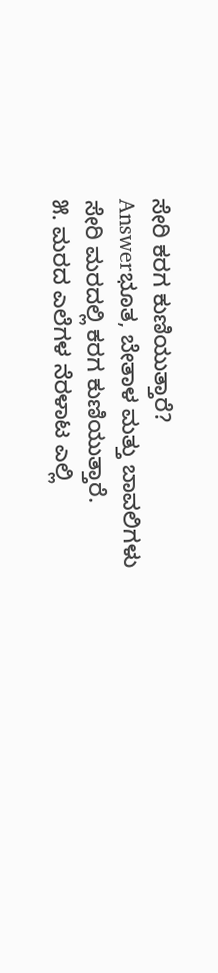ಸೇರಿ ಕರಗ ಕುಣಿಯುತ್ತಾರೆ?
Answerಭೂತ, ಬೇತಾಳ ಮತ್ತು ಬಾವಲಿಗಳು ಸೇರಿ ಮರದಲ್ಲಿ ಕರಗ ಕುಣಿಯುತ್ತಾರೆ.
೫. ಮರದ ಎಲೆಗಳ ನೆರಳಾಟ ಎಲ್ಲಿ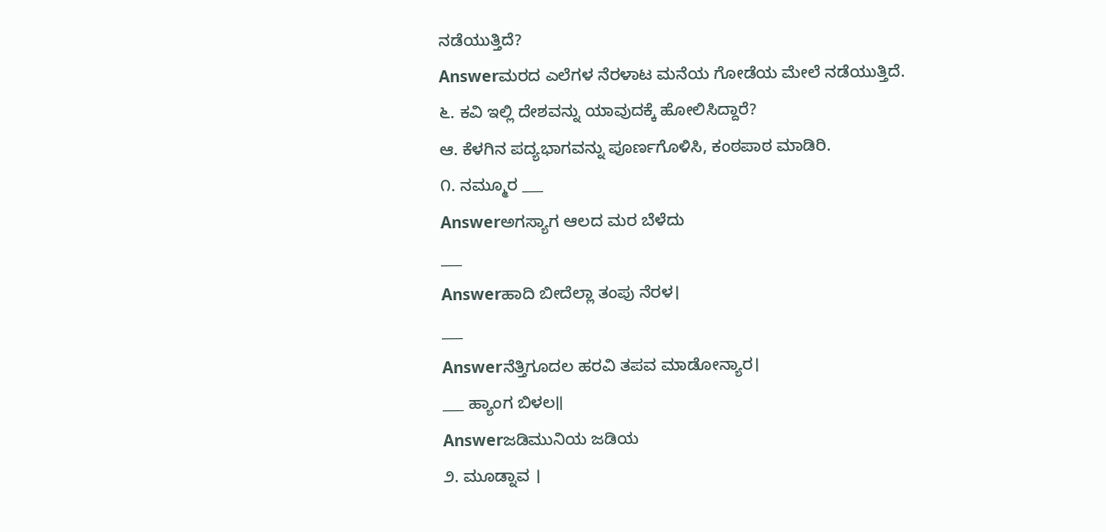ನಡೆಯುತ್ತಿದೆ?
Answerಮರದ ಎಲೆಗಳ ನೆರಳಾಟ ಮನೆಯ ಗೋಡೆಯ ಮೇಲೆ ನಡೆಯುತ್ತಿದೆ.
೬. ಕವಿ ಇಲ್ಲಿ ದೇಶವನ್ನು ಯಾವುದಕ್ಕೆ ಹೋಲಿಸಿದ್ದಾರೆ?
ಆ. ಕೆಳಗಿನ ಪದ್ಯಭಾಗವನ್ನು ಪೂರ್ಣಗೊಳಿಸಿ, ಕಂಠಪಾಠ ಮಾಡಿರಿ.
೧. ನಮ್ಮೂರ ___
Answerಅಗಸ್ಯಾಗ ಆಲದ ಮರ ಬೆಳೆದು
___
Answerಹಾದಿ ಬೀದೆಲ್ಲಾ ತಂಪು ನೆರಳ।
___
Answerನೆತ್ತಿಗೂದಲ ಹರವಿ ತಪವ ಮಾಡೋನ್ಯಾರ।
___ ಹ್ಯಾಂಗ ಬಿಳಲ॥
Answerಜಡಿಮುನಿಯ ಜಡಿಯ
೨. ಮೂಡ್ನಾವ ।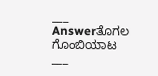___
Answerತೊಗಲ ಗೊಂಬಿಯಾಟ
___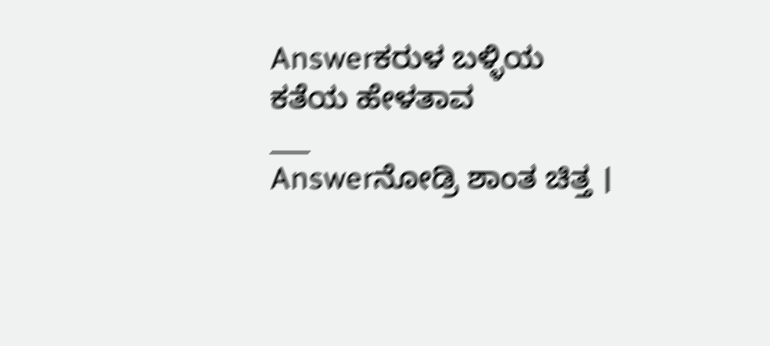Answerಕರುಳ ಬಳ್ಳಿಯ ಕತೆಯ ಹೇಳತಾವ
___
Answerನೋಡ್ರಿ ಶಾಂತ ಚಿತ್ತ ।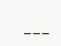___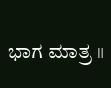ಭಾಗ ಮಾತ್ರ ॥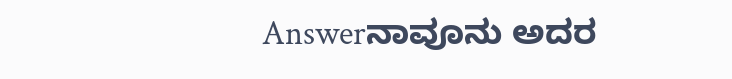Answerನಾವೂನು ಅದರ